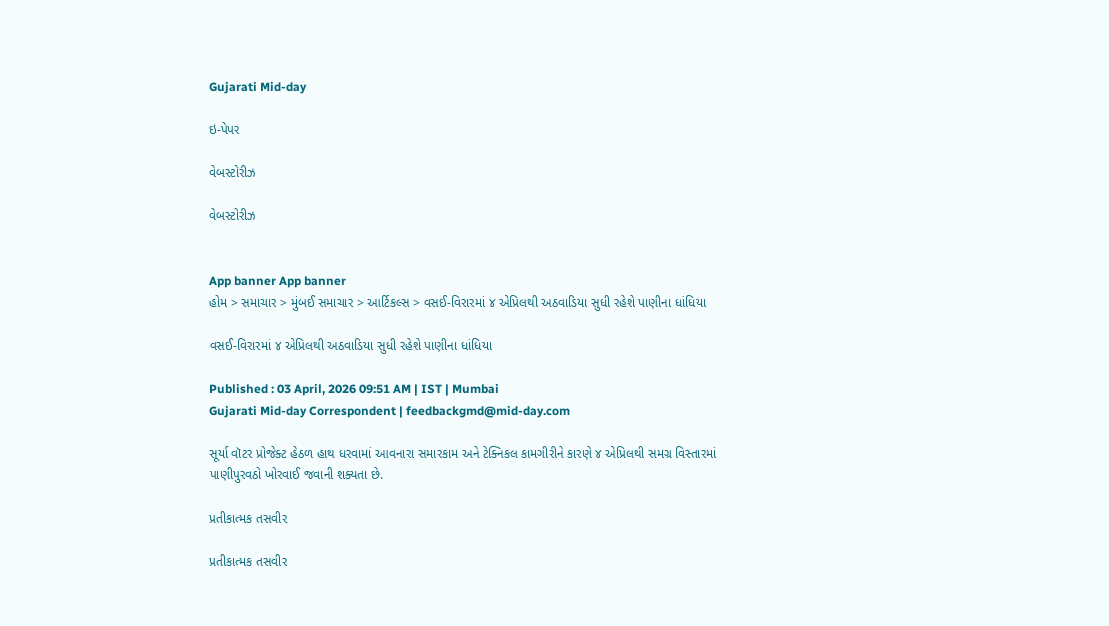Gujarati Mid-day

ઇ-પેપર

વેબસ્ટોરીઝ

વેબસ્ટોરીઝ


App banner App banner
હોમ > સમાચાર > મુંબઈ સમાચાર > આર્ટિકલ્સ > વસઈ-વિરારમાં ૪ એપ્રિલથી અઠવાડિયા સુધી રહેશે પાણીના ધાંધિયા

વસઈ-વિરારમાં ૪ એપ્રિલથી અઠવાડિયા સુધી રહેશે પાણીના ધાંધિયા

Published : 03 April, 2026 09:51 AM | IST | Mumbai
Gujarati Mid-day Correspondent | feedbackgmd@mid-day.com

સૂર્યા વૉટર પ્રોજેક્ટ હેઠળ હાથ ધરવામાં આવનારા સમારકામ અને ટેક્નિકલ કામગીરીને કારણે ૪ એપ્રિલથી સમગ્ર વિસ્તારમાં પાણીપુરવઠો ખોરવાઈ જવાની શક્યતા છે.

પ્રતીકાત્મક તસવીર

પ્રતીકાત્મક તસવીર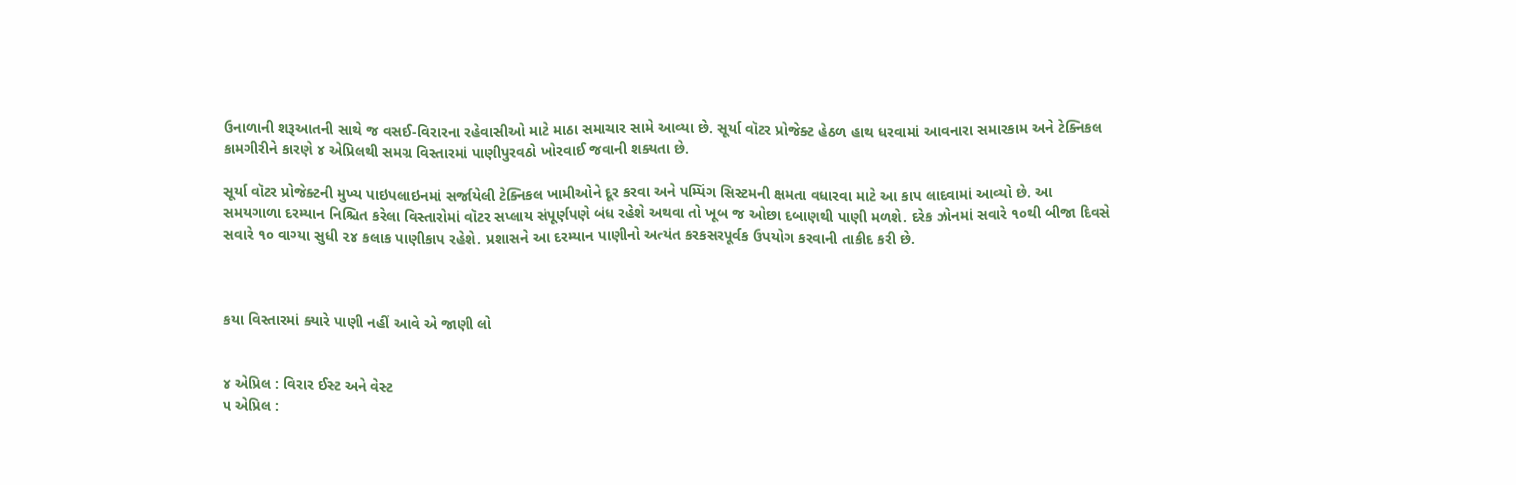ઉનાળાની શરૂઆતની સાથે જ વસઈ-વિરારના રહેવાસીઓ માટે માઠા સમાચાર સામે આવ્યા છે. સૂર્યા વૉટર પ્રોજેક્ટ હેઠળ હાથ ધરવામાં આવનારા સમારકામ અને ટેક્નિકલ કામગીરીને કારણે ૪ એપ્રિલથી સમગ્ર વિસ્તારમાં પાણીપુરવઠો ખોરવાઈ જવાની શક્યતા છે.

સૂર્યા વૉટર પ્રોજેક્ટની મુખ્ય પાઇપલાઇનમાં સર્જાયેલી ટેક્નિકલ ખામીઓને દૂર કરવા અને પમ્પિંગ સિસ્ટમની ક્ષમતા વધારવા માટે આ કાપ લાદવામાં આવ્યો છે. આ સમયગાળા દરમ્યાન નિશ્ચિત કરેલા વિસ્તારોમાં વૉટર સપ્લાય સંપૂર્ણપણે બંધ રહેશે અથવા તો ખૂબ જ ઓછા દબાણથી પાણી મળશે. દરેક ઝોનમાં સવારે ૧૦થી બીજા દિવસે સવારે ૧૦ વાગ્યા સુધી ૨૪ કલાક પાણીકાપ રહેશે. પ્રશાસને આ દરમ્યાન પાણીનો અત્યંત કરકસરપૂર્વક ઉપયોગ કરવાની તાકીદ કરી છે.



કયા વિસ્તારમાં ક્યારે પાણી નહીં આવે એ જાણી લો


૪ એપ્રિલ : વિરાર ઈસ્ટ અને વેસ્ટ
૫ એપ્રિલ :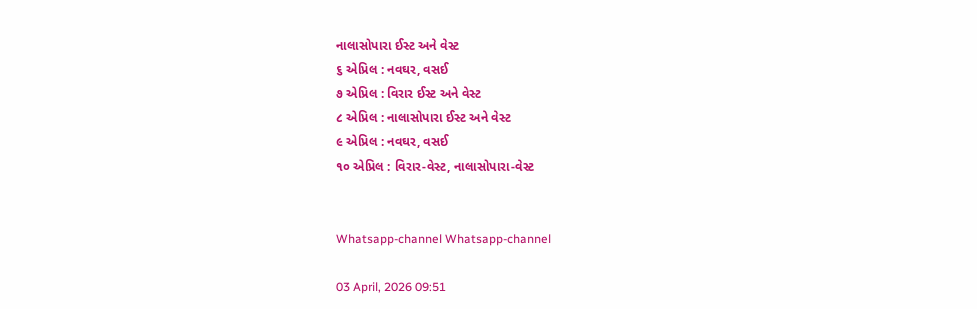નાલાસોપારા ઈસ્ટ અને વેસ્ટ
૬ એપ્રિલ : નવઘર, વસઈ
૭ એપ્રિલ : વિરાર ઈસ્ટ અને વેસ્ટ
૮ એપ્રિલ : નાલાસોપારા ઈસ્ટ અને વેસ્ટ
૯ એપ્રિલ : નવઘર, વસઈ
૧૦ એપ્રિલ : વિરાર-વેસ્ટ, નાલાસોપારા-વેસ્ટ


Whatsapp-channel Whatsapp-channel

03 April, 2026 09:51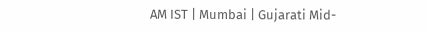AM IST | Mumbai | Gujarati Mid-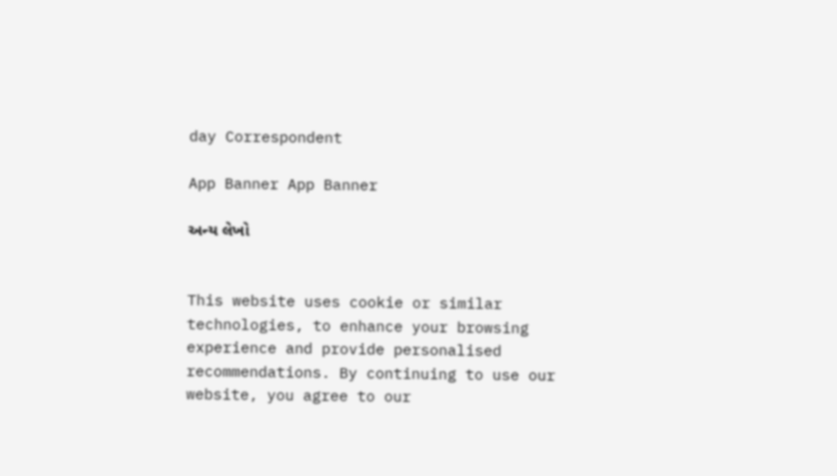day Correspondent

App Banner App Banner

અન્ય લેખો


This website uses cookie or similar technologies, to enhance your browsing experience and provide personalised recommendations. By continuing to use our website, you agree to our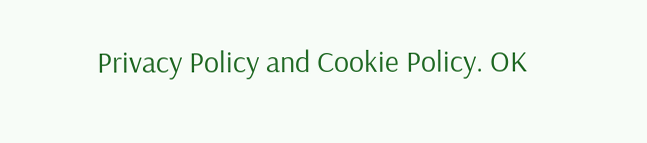Privacy Policy and Cookie Policy. OK